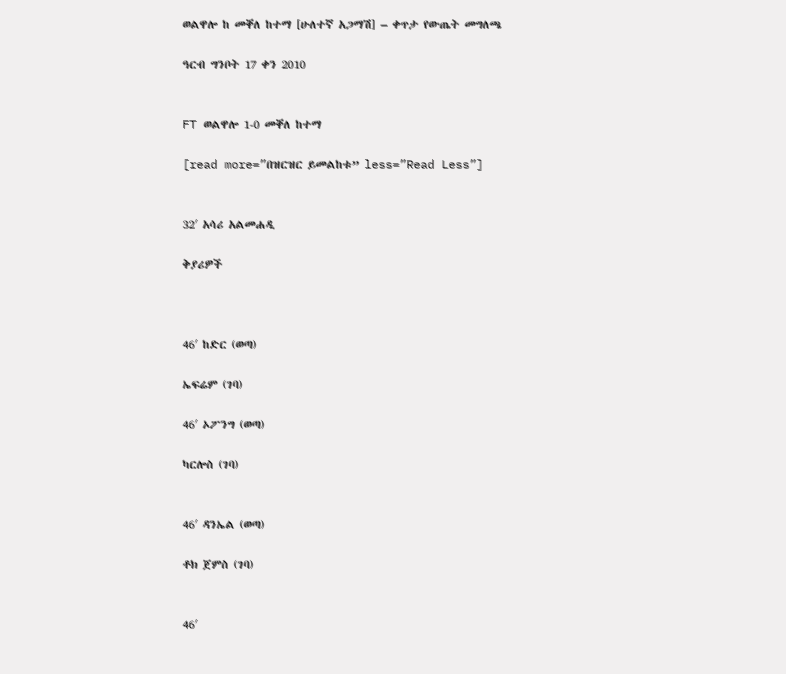ወልዋሎ ከ መቐለ ከተማ [ሁለተኛ አጋማሽ] – ቀጥታ የውጤት መግለጫ

ዓርብ ግንቦት 17 ቀን 2010


FT ወልዋሎ 1-0 መቐለ ከተማ

[read more=”በዝርዝር ይመልከቱ” less=”Read Less”]


32′ አሳሪ አልመሐዲ

ቅያሪዎች



46′ ከድር (ወጣ)

ኤፍሬም (ገባ)

46′ ኦፖንግ (ወጣ)

ካርሎስ (ገባ)


46′ ዳንኤል (ወጣ)

ቶክ ጀምስ (ገባ)


46′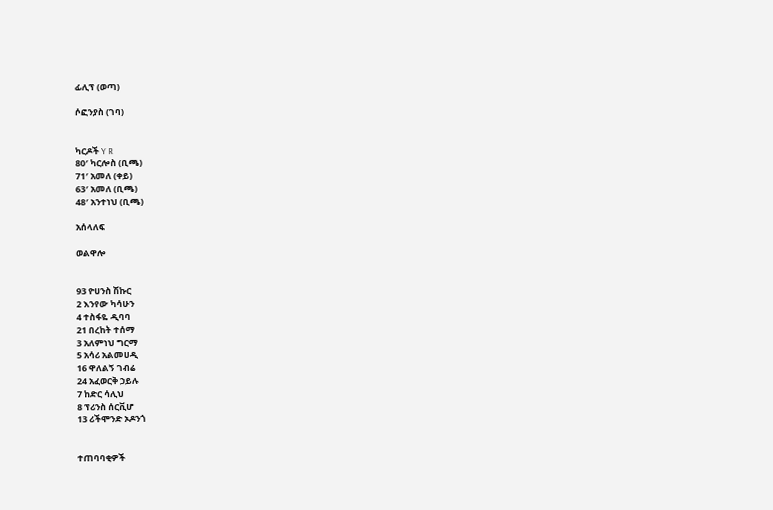ፊሊፕ (ወጣ)

ሶፎንያስ (ገባ)


ካርዶች Y R
80′ ካርሎስ (ቢጫ)
71′ አመለ (ቀይ)
63′ አመለ (ቢጫ)
48′ አንተነህ (ቢጫ)

አሰላለፍ

ወልዋሎ


93 ዮሀንስ ሽኩር
2 እንየው ካሳሁን
4 ተስፋዬ ዲባባ
21 በረከት ተሰማ
3 አለምነህ ግርማ
5 አሳሪ አልመሀዲ
16 ዋለልኝ ገብሬ
24 አፈወርቅ ኃይሉ
7 ከድር ሳሊህ
8 ፕሪንስ ሰርቪሆ
13 ሪችሞንድ ኦዶንጎ


ተጠባባቂዎች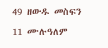49 ዘውዱ መስፍን
11 ሙሉዓለም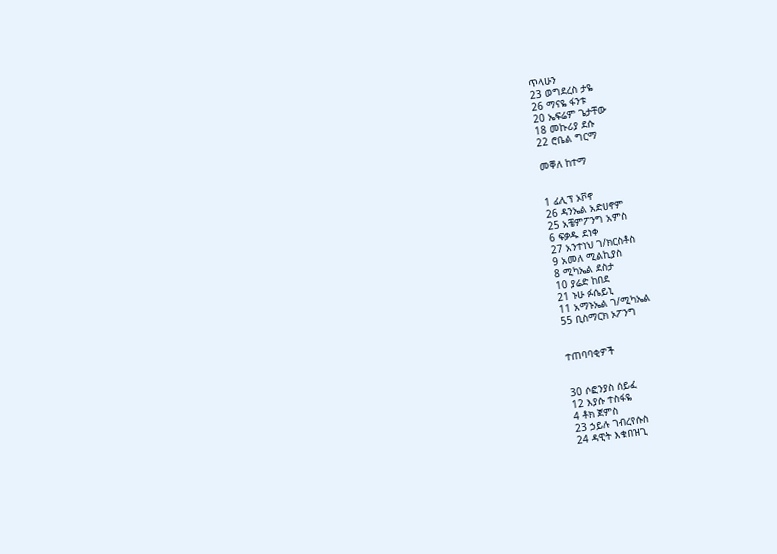ጥላሁን
23 ወግደረስ ታዬ
26 ማናዬ ፋንቱ
20 ኤፍሬም ጌታቸው
18 መኩሪያ ደሱ
22 ሮቤል ግርማ

መቐለ ከተማ


1 ፊሊፕ ኦቮኖ
26 ዳንኤል አድሀኖም
25 አቼምፖንግ አምስ
6 ፍቃዱ ደነቀ
27 አንተነህ ገ/ክርስቶስ
9 አመለ ሚልኪያስ
8 ሚካኤል ደስታ
10 ያሬድ ከበደ
21 ኑሁ ፉሴይኒ
11 አማኑኤል ገ/ሚካኤል
55 ቢስማርክ ኦፖንግ


ተጠባባቂዎች


30 ሶፎንያስ ሰይፈ
12 እያሱ ተስፋዬ
4 ቶክ ጀምስ
23 ኃይሉ ገብረየሱስ
24 ዳዊት እቁበዝጊ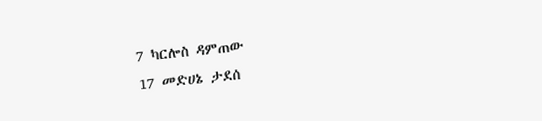7 ካርሎስ ዳምጠው
17 መድሀኔ ታደሰ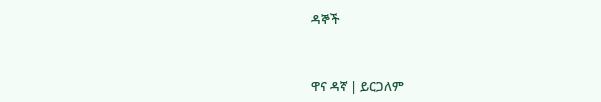ዳኞች


ዋና ዳኛ | ይርጋለም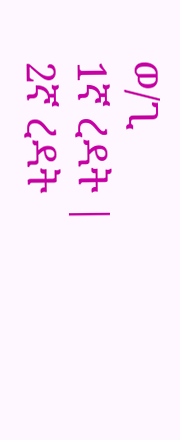ወ/ጊ
1ኛ ረዳት |
2ኛ ረዳት